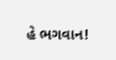હે ભગવાન!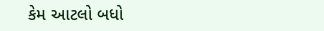કેમ આટલો બધો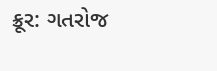ક્રૂર: ગતરોજ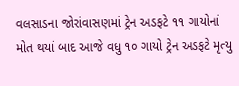વલસાડના જોરાંવાસણમાં ટ્રેન અડફટે ૧૧ ગાયોનાં મોત થયાં બાદ આજે વધુ ૧૦ ગાયો ટ્રેન અડફટે મૃત્યુ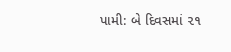પામી: બે દિવસમાં ૨૧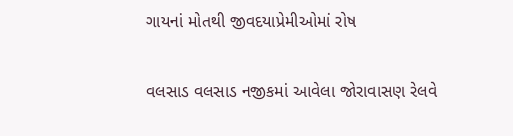ગાયનાં મોતથી જીવદયાપ્રેમીઓમાં રોષ

વલસાડ વલસાડ નજીકમાં આવેલા જોરાવાસણ રેલવે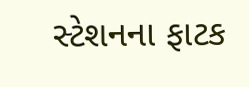સ્ટેશનના ફાટક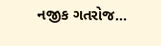નજીક ગતરોજ…